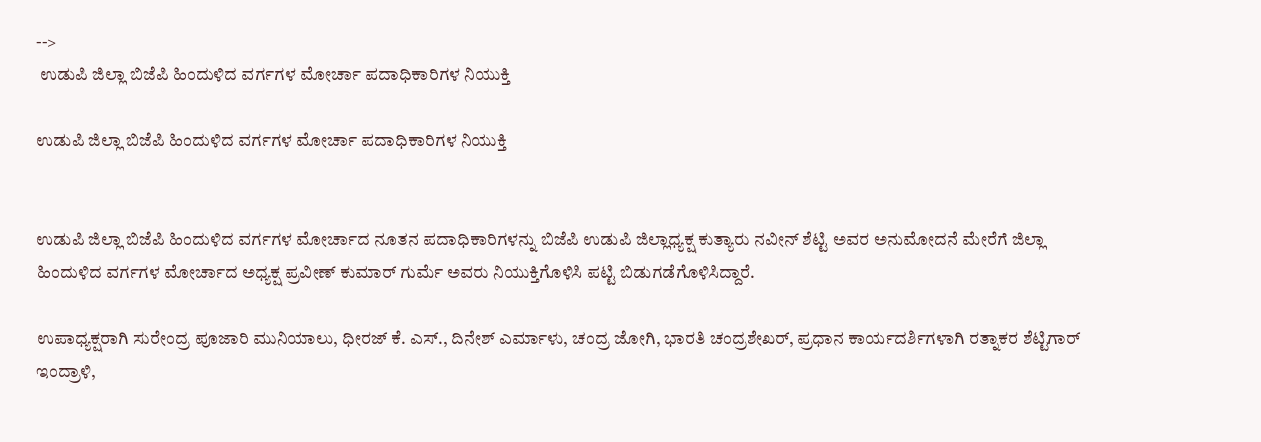-->
 ಉಡುಪಿ ಜಿಲ್ಲಾ ಬಿಜೆಪಿ ಹಿಂದುಳಿದ ವರ್ಗಗಳ ಮೋರ್ಚಾ ಪದಾಧಿಕಾರಿಗಳ ನಿಯುಕ್ತಿ

ಉಡುಪಿ ಜಿಲ್ಲಾ ಬಿಜೆಪಿ ಹಿಂದುಳಿದ ವರ್ಗಗಳ ಮೋರ್ಚಾ ಪದಾಧಿಕಾರಿಗಳ ನಿಯುಕ್ತಿ


ಉಡುಪಿ ಜಿಲ್ಲಾ ಬಿಜೆಪಿ ಹಿಂದುಳಿದ ವರ್ಗಗಳ ಮೋರ್ಚಾದ ನೂತನ ಪದಾಧಿಕಾರಿಗಳನ್ನು ಬಿಜೆಪಿ ಉಡುಪಿ ಜಿಲ್ಲಾಧ್ಯಕ್ಷ ಕುತ್ಯಾರು ನವೀನ್ ಶೆಟ್ಟಿ ಅವರ ಅನುಮೋದನೆ ಮೇರೆಗೆ ಜಿಲ್ಲಾ ಹಿಂದುಳಿದ ವರ್ಗಗಳ ಮೋರ್ಚಾದ ಅಧ್ಯಕ್ಷ ಪ್ರವೀಣ್ ಕುಮಾ‌ರ್ ಗುರ್ಮೆ ಅವರು ನಿಯುಕ್ತಿಗೊಳಿಸಿ ಪಟ್ಟಿ ಬಿಡುಗಡೆಗೊಳಿಸಿದ್ದಾರೆ.

ಉಪಾಧ್ಯಕ್ಷರಾಗಿ ಸುರೇಂದ್ರ ಪೂಜಾರಿ ಮುನಿಯಾಲು, ಧೀರಜ್ ಕೆ. ಎಸ್., ದಿನೇಶ್ ಎರ್ಮಾಳು, ಚಂದ್ರ ಜೋಗಿ, ಭಾರತಿ ಚಂದ್ರಶೇಖ‌ರ್, ಪ್ರಧಾನ ಕಾರ್ಯದರ್ಶಿಗಳಾಗಿ ರತ್ನಾಕರ ಶೆಟ್ಟಿಗಾರ್ ಇಂದ್ರಾಳಿ,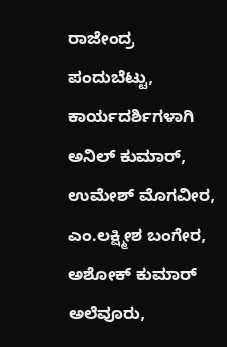ರಾಜೇಂದ್ರ ಪಂದುಬೆಟ್ಟು, ಕಾರ್ಯದರ್ಶಿಗಳಾಗಿ ಅನಿಲ್ ಕುಮಾರ್, ಉಮೇಶ್ ಮೊಗವೀರ, ಎಂ.ಲಕ್ಷ್ಮೀಶ ಬಂಗೇರ, ಅಶೋಕ್ ಕುಮಾರ್ ಅಲೆವೂರು,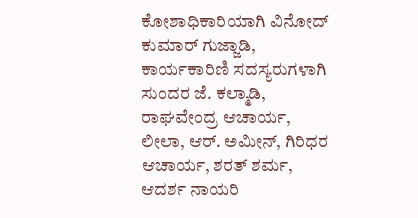ಕೋಶಾಧಿಕಾರಿಯಾಗಿ ವಿನೋದ್ ಕುಮಾರ್ ಗುಜ್ಜಾಡಿ, ಕಾರ್ಯಕಾರಿಣಿ ಸದಸ್ಯರುಗಳಾಗಿ ಸುಂದರ ಜೆ. ಕಲ್ಮಾಡಿ, ರಾಘವೇಂದ್ರ ಆಚಾರ್ಯ, ಲೀಲಾ, ಆ‌ರ್. ಅಮೀನ್, ಗಿರಿಧರ ಆಚಾರ್ಯ, ಶರತ್ ಶರ್ಮ, ಆದರ್ಶ ನಾಯರಿ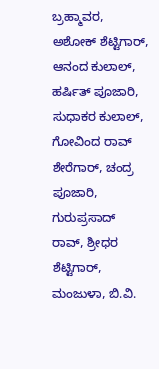ಬ್ರಹ್ಮಾವರ, ಅಶೋಕ್ ಶೆಟ್ಟಿಗಾರ್, ಆನಂದ ಕುಲಾಲ್, ಹರ್ಷಿತ್ ಪೂಜಾರಿ, ಸುಧಾಕರ ಕುಲಾಲ್, ಗೋವಿಂದ ರಾವ್ ಶೇರೆಗಾರ್, ಚಂದ್ರ ಪೂಜಾರಿ, ಗುರುಪ್ರಸಾದ್ ರಾವ್, ಶ್ರೀಧರ ಶೆಟ್ಟಿಗಾರ್, ಮಂಜುಳಾ, ಬಿ.ವಿ.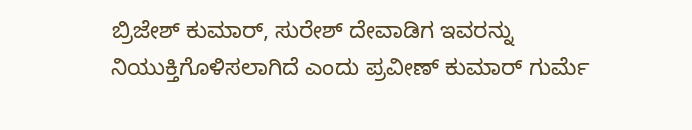ಬ್ರಿಜೇಶ್ ಕುಮಾರ್, ಸುರೇಶ್ ದೇವಾಡಿಗ ಇವರನ್ನು ನಿಯುಕ್ತಿಗೊಳಿಸಲಾಗಿದೆ ಎಂದು ಪ್ರವೀಣ್ ಕುಮಾರ್ ಗುರ್ಮೆ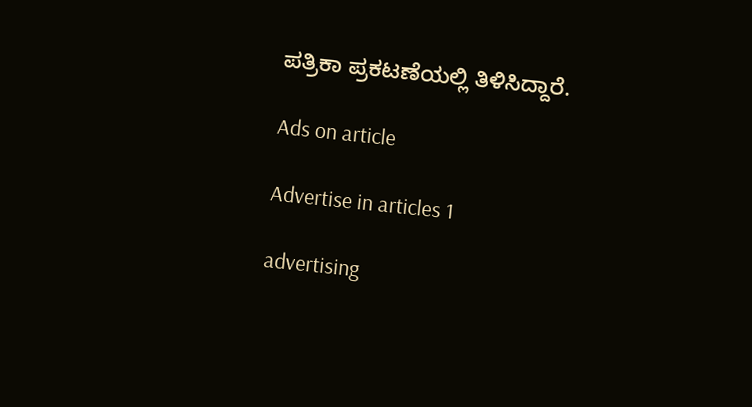ಪತ್ರಿಕಾ ಪ್ರಕಟಣೆಯಲ್ಲಿ ತಿಳಿಸಿದ್ದಾರೆ.

Ads on article

Advertise in articles 1

advertising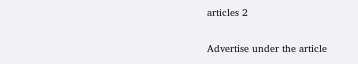articles 2

Advertise under the article